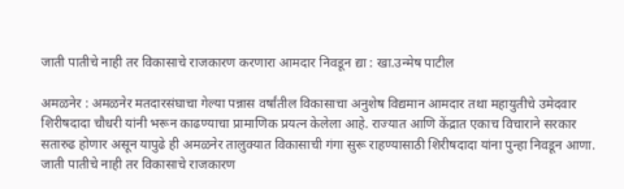जाती पातीचे नाही तर विकासाचे राजकारण करणारा आमदार निवडून द्या : खा.उन्मेष पाटील

अमळनेर : अमळनेर मतदारसंघाचा गेल्या पन्नास वर्षांतील विकासाचा अनुशेष विद्यमान आमदार तथा महायुतीचे उमेदवार शिरीषदादा चौधरी यांनी भरून काढण्याचा प्रामाणिक प्रयत्न केलेला आहे. राज्यात आणि केंद्रात एकाच विचाराने सरकार सतारुढ होणार असून यापुढे ही अमळनेर तालुक्यात विकासाची गंगा सुरू राहण्यासाठी शिरीषदादा यांना पुन्हा निवडून आणा. जाती पातीचे नाही तर विकासाचे राजकारण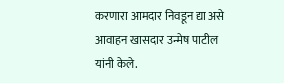करणारा आमदार निवडून द्या असे आवाहन खासदार उन्मेष पाटील यांनी केले.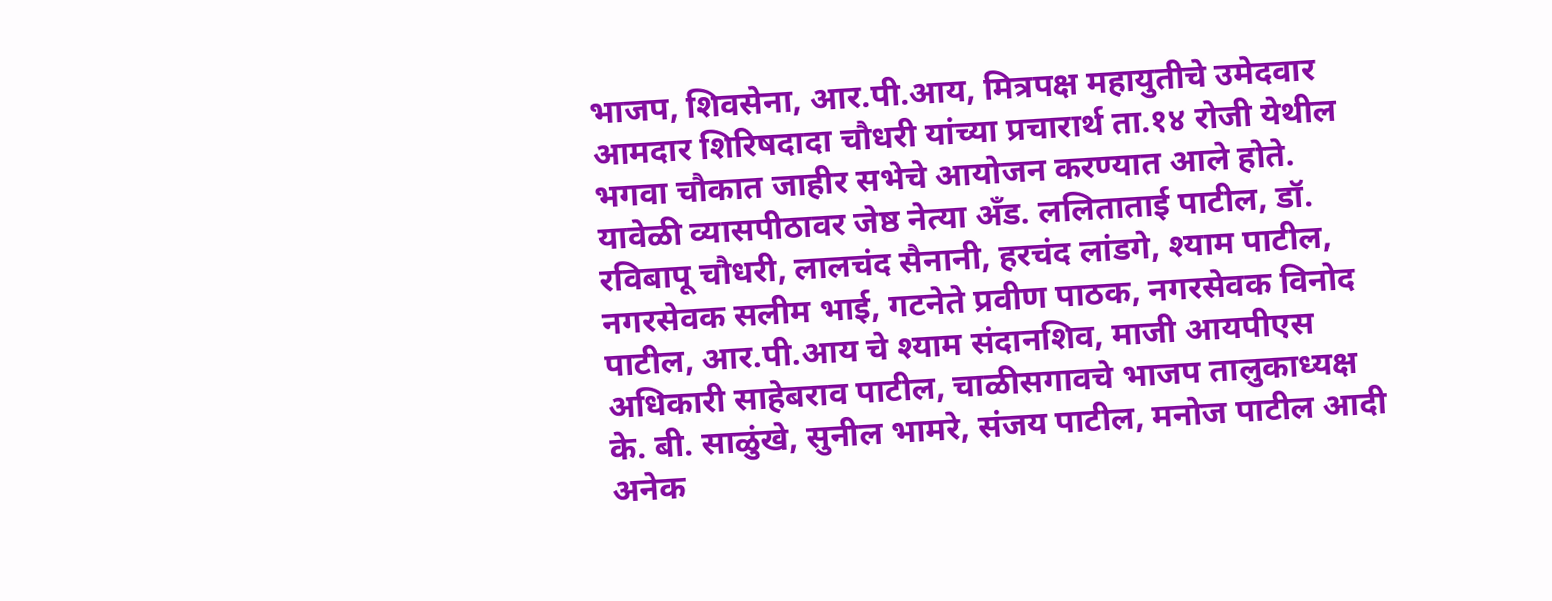भाजप, शिवसेना, आर.पी.आय, मित्रपक्ष महायुतीचे उमेदवार आमदार शिरिषदादा चौधरी यांच्या प्रचारार्थ ता.१४ रोजी येथील भगवा चौकात जाहीर सभेचे आयोजन करण्यात आले होते. यावेळी व्यासपीठावर जेष्ठ नेत्या अँड. ललिताताई पाटील, डॉ. रविबापू चौधरी, लालचंद सैनानी, हरचंद लांडगे, श्याम पाटील, नगरसेवक सलीम भाई, गटनेते प्रवीण पाठक, नगरसेवक विनोद पाटील, आर.पी.आय चे श्याम संदानशिव, माजी आयपीएस अधिकारी साहेबराव पाटील, चाळीसगावचे भाजप तालुकाध्यक्ष के. बी. साळुंखे, सुनील भामरे, संजय पाटील, मनोज पाटील आदी अनेक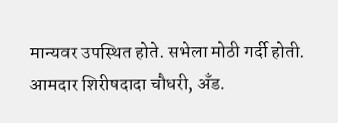मान्यवर उपस्थित होते. सभेला मोठी गर्दी होती. आमदार शिरीषदादा चौधरी, अँड.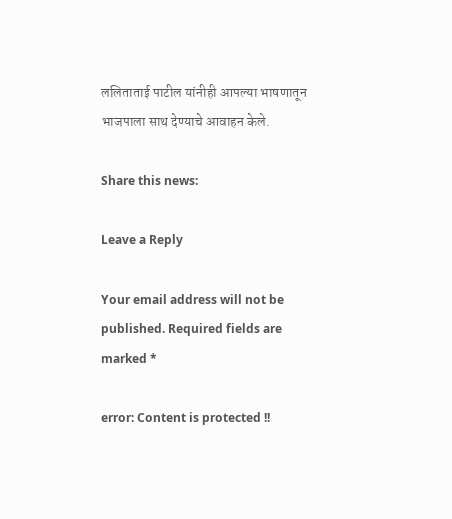ललिताताई पाटील यांनीही आपल्या भाषणातून भाजपाला साथ देण्याचे आवाहन केले.

Share this news:

Leave a Reply

Your email address will not be published. Required fields are marked *

error: Content is protected !!